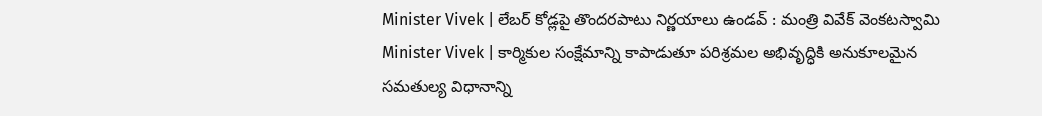Minister Vivek | లేబర్ కోడ్లపై తొందరపాటు నిర్ణయాలు ఉండవ్ : మంత్రి వివేక్ వెంకటస్వామి
Minister Vivek | కార్మికుల సంక్షేమాన్ని కాపాడుతూ పరిశ్రమల అభివృద్ధికి అనుకూలమైన సమతుల్య విధానాన్ని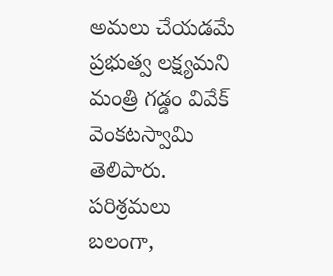అమలు చేయడమే ప్రభుత్వ లక్ష్యమని మంత్రి గడ్డం వివేక్ వెంకటస్వామి తెలిపారు. పరిశ్రమలు బలంగా,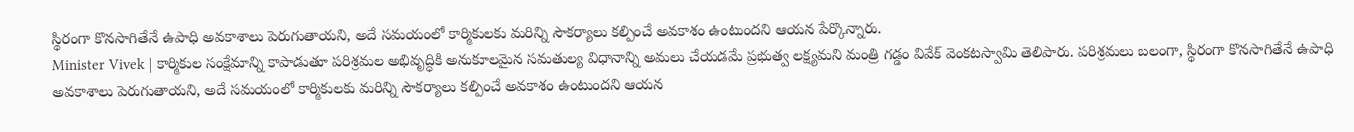స్థిరంగా కొనసాగితేనే ఉపాధి అవకాశాలు పెరుగుతాయని, అదే సమయంలో కార్మికులకు మరిన్ని సౌకర్యాలు కల్పించే అవకాశం ఉంటుందని ఆయన పేర్కొన్నారు.
Minister Vivek | కార్మికుల సంక్షేమాన్ని కాపాడుతూ పరిశ్రమల అభివృద్ధికి అనుకూలమైన సమతుల్య విధానాన్ని అమలు చేయడమే ప్రభుత్వ లక్ష్యమని మంత్రి గడ్డం వివేక్ వెంకటస్వామి తెలిపారు. పరిశ్రమలు బలంగా, స్థిరంగా కొనసాగితేనే ఉపాధి అవకాశాలు పెరుగుతాయని, అదే సమయంలో కార్మికులకు మరిన్ని సౌకర్యాలు కల్పించే అవకాశం ఉంటుందని ఆయన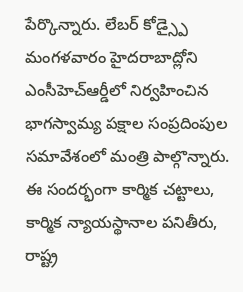పేర్కొన్నారు. లేబర్ కోడ్స్పై మంగళవారం హైదరాబాద్లోని ఎంసీహెచ్ఆర్డీలో నిర్వహించిన భాగస్వామ్య పక్షాల సంప్రదింపుల సమావేశంలో మంత్రి పాల్గొన్నారు. ఈ సందర్భంగా కార్మిక చట్టాలు, కార్మిక న్యాయస్థానాల పనితీరు, రాష్ట్ర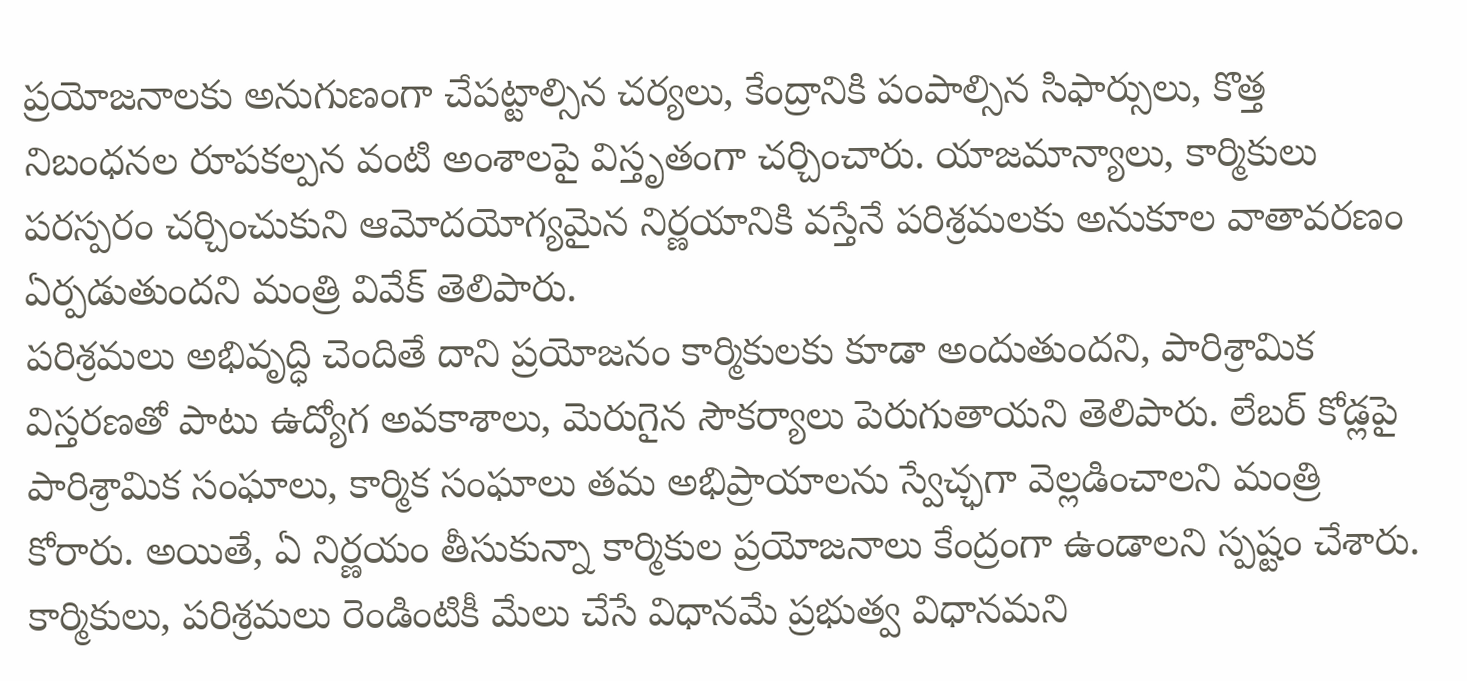ప్రయోజనాలకు అనుగుణంగా చేపట్టాల్సిన చర్యలు, కేంద్రానికి పంపాల్సిన సిఫార్సులు, కొత్త నిబంధనల రూపకల్పన వంటి అంశాలపై విస్తృతంగా చర్చించారు. యాజమాన్యాలు, కార్మికులు పరస్పరం చర్చించుకుని ఆమోదయోగ్యమైన నిర్ణయానికి వస్తేనే పరిశ్రమలకు అనుకూల వాతావరణం ఏర్పడుతుందని మంత్రి వివేక్ తెలిపారు.
పరిశ్రమలు అభివృద్ధి చెందితే దాని ప్రయోజనం కార్మికులకు కూడా అందుతుందని, పారిశ్రామిక విస్తరణతో పాటు ఉద్యోగ అవకాశాలు, మెరుగైన సౌకర్యాలు పెరుగుతాయని తెలిపారు. లేబర్ కోడ్లపై పారిశ్రామిక సంఘాలు, కార్మిక సంఘాలు తమ అభిప్రాయాలను స్వేచ్ఛగా వెల్లడించాలని మంత్రి కోరారు. అయితే, ఏ నిర్ణయం తీసుకున్నా కార్మికుల ప్రయోజనాలు కేంద్రంగా ఉండాలని స్పష్టం చేశారు. కార్మికులు, పరిశ్రమలు రెండింటికీ మేలు చేసే విధానమే ప్రభుత్వ విధానమని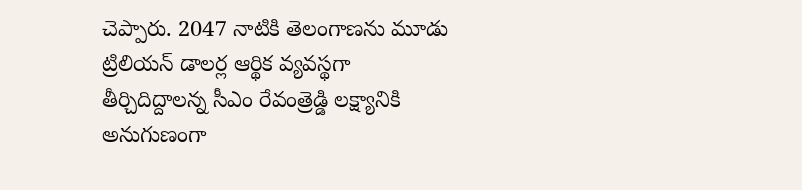చెప్పారు. 2047 నాటికి తెలంగాణను మూడు ట్రిలియన్ డాలర్ల ఆర్థిక వ్యవస్థగా తీర్చిదిద్దాలన్న సీఎం రేవంత్రెడ్డి లక్ష్యానికి అనుగుణంగా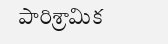పారిశ్రామిక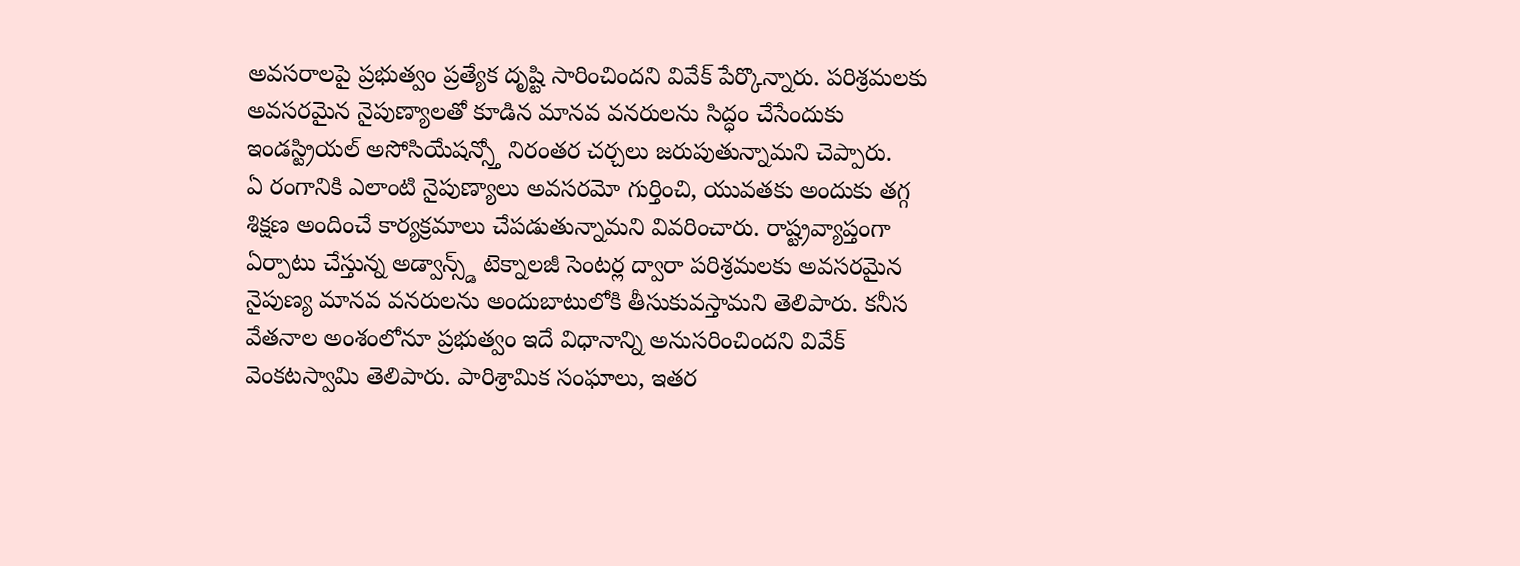అవసరాలపై ప్రభుత్వం ప్రత్యేక దృష్టి సారించిందని వివేక్ పేర్కొన్నారు. పరిశ్రమలకు అవసరమైన నైపుణ్యాలతో కూడిన మానవ వనరులను సిద్ధం చేసేందుకు ఇండస్ట్రియల్ అసోసియేషన్స్తో నిరంతర చర్చలు జరుపుతున్నామని చెప్పారు.
ఏ రంగానికి ఎలాంటి నైపుణ్యాలు అవసరమో గుర్తించి, యువతకు అందుకు తగ్గ శిక్షణ అందించే కార్యక్రమాలు చేపడుతున్నామని వివరించారు. రాష్ట్రవ్యాప్తంగా ఏర్పాటు చేస్తున్న అడ్వాన్స్డ్ టెక్నాలజీ సెంటర్ల ద్వారా పరిశ్రమలకు అవసరమైన నైపుణ్య మానవ వనరులను అందుబాటులోకి తీసుకువస్తామని తెలిపారు. కనీస వేతనాల అంశంలోనూ ప్రభుత్వం ఇదే విధానాన్ని అనుసరించిందని వివేక్ వెంకటస్వామి తెలిపారు. పారిశ్రామిక సంఘాలు, ఇతర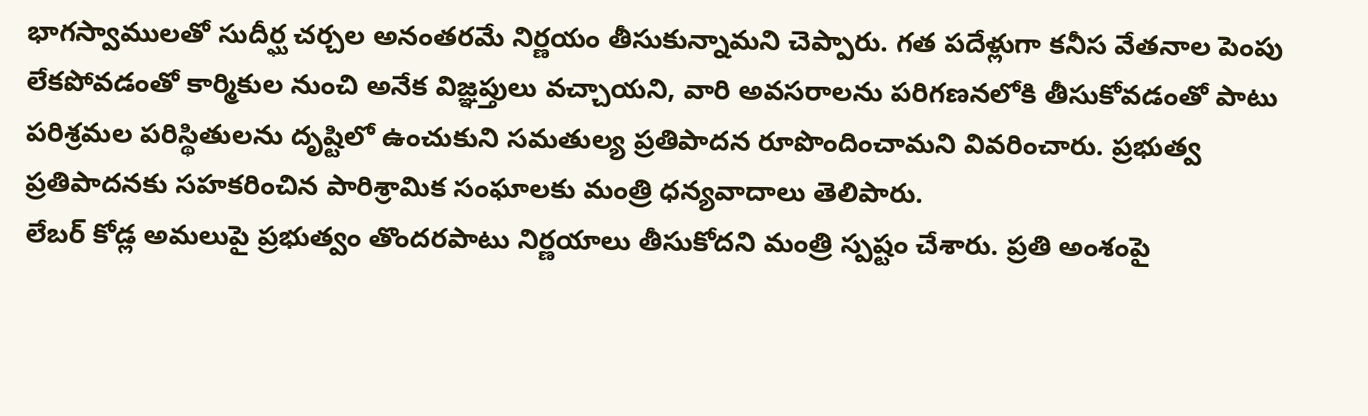భాగస్వాములతో సుదీర్ఘ చర్చల అనంతరమే నిర్ణయం తీసుకున్నామని చెప్పారు. గత పదేళ్లుగా కనీస వేతనాల పెంపు లేకపోవడంతో కార్మికుల నుంచి అనేక విజ్ఞప్తులు వచ్చాయని, వారి అవసరాలను పరిగణనలోకి తీసుకోవడంతో పాటు పరిశ్రమల పరిస్థితులను దృష్టిలో ఉంచుకుని సమతుల్య ప్రతిపాదన రూపొందించామని వివరించారు. ప్రభుత్వ ప్రతిపాదనకు సహకరించిన పారిశ్రామిక సంఘాలకు మంత్రి ధన్యవాదాలు తెలిపారు.
లేబర్ కోడ్ల అమలుపై ప్రభుత్వం తొందరపాటు నిర్ణయాలు తీసుకోదని మంత్రి స్పష్టం చేశారు. ప్రతి అంశంపై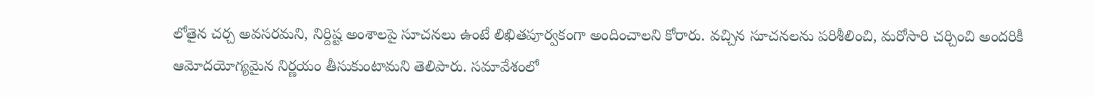లోతైన చర్చ అవసరమని, నిర్దిష్ట అంశాలపై సూచనలు ఉంటే లిఖితపూర్వకంగా అందించాలని కోరారు. వచ్చిన సూచనలను పరిశీలించి, మరోసారి చర్చించి అందరికీ ఆమోదయోగ్యమైన నిర్ణయం తీసుకుంటామని తెలిపారు. సమావేశంలో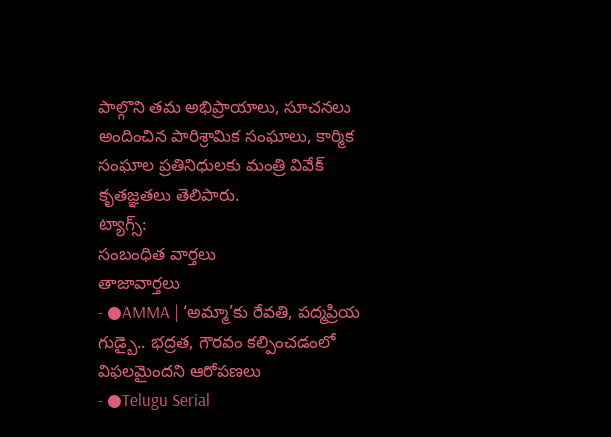పాల్గొని తమ అభిప్రాయాలు, సూచనలు అందించిన పారిశ్రామిక సంఘాలు, కార్మిక సంఘాల ప్రతినిధులకు మంత్రి వివేక్ కృతజ్ఞతలు తెలిపారు.
ట్యాగ్స్:
సంబంధిత వార్తలు
తాజావార్తలు
- ●AMMA | ‘అమ్మా’కు రేవతి, పద్మప్రియ గుడ్బై.. భద్రత, గౌరవం కల్పించడంలో విఫలమైందని ఆరోపణలు
- ●Telugu Serial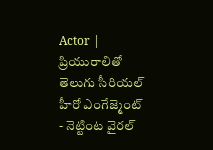Actor | ప్రియురాలితో తెలుగు సీరియల్ హీరో ఎంగేజ్మెంట్ - నెట్టింట వైరల్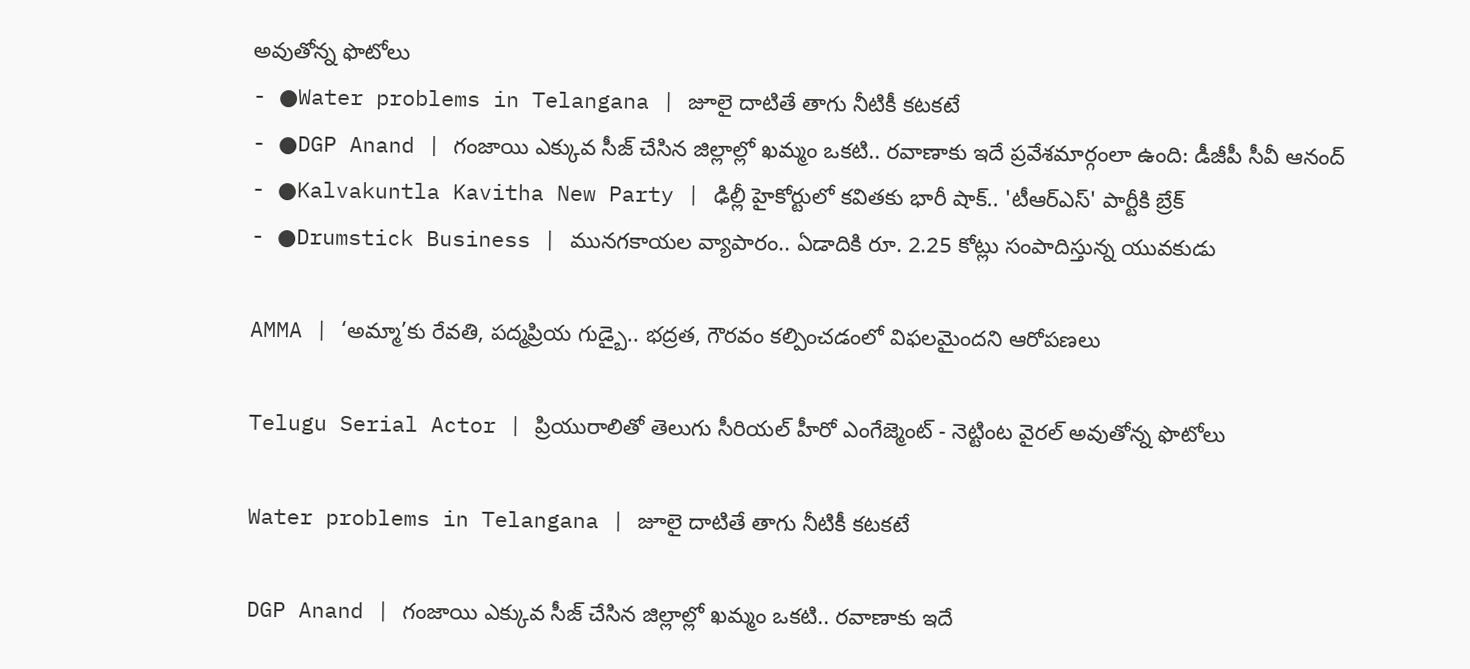అవుతోన్న ఫొటోలు
- ●Water problems in Telangana | జూలై దాటితే తాగు నీటికీ కటకటే
- ●DGP Anand | గంజాయి ఎక్కువ సీజ్ చేసిన జిల్లాల్లో ఖమ్మం ఒకటి.. రవాణాకు ఇదే ప్రవేశమార్గంలా ఉంది: డీజీపీ సీవీ ఆనంద్
- ●Kalvakuntla Kavitha New Party | ఢిల్లీ హైకోర్టులో కవితకు భారీ షాక్.. 'టీఆర్ఎస్' పార్టీకి బ్రేక్
- ●Drumstick Business | మునగకాయల వ్యాపారం.. ఏడాదికి రూ. 2.25 కోట్లు సంపాదిస్తున్న యువకుడు

AMMA | ‘అమ్మా’కు రేవతి, పద్మప్రియ గుడ్బై.. భద్రత, గౌరవం కల్పించడంలో విఫలమైందని ఆరోపణలు

Telugu Serial Actor | ప్రియురాలితో తెలుగు సీరియల్ హీరో ఎంగేజ్మెంట్ - నెట్టింట వైరల్ అవుతోన్న ఫొటోలు

Water problems in Telangana | జూలై దాటితే తాగు నీటికీ కటకటే

DGP Anand | గంజాయి ఎక్కువ సీజ్ చేసిన జిల్లాల్లో ఖమ్మం ఒకటి.. రవాణాకు ఇదే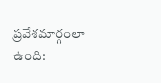ప్రవేశమార్గంలా ఉంది: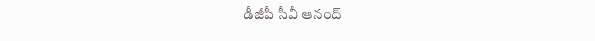డీజీపీ సీవీ ఆనంద్